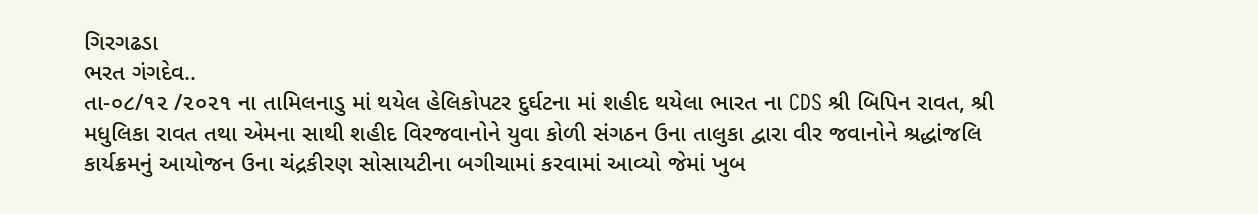ગિરગઢડા
ભરત ગંગદેવ..
તા-૦૮/૧૨ /૨૦૨૧ ના તામિલનાડુ માં થયેલ હેલિકોપટર દુર્ઘટના માં શહીદ થયેલા ભારત ના CDS શ્રી બિપિન રાવત, શ્રી મધુલિકા રાવત તથા એમના સાથી શહીદ વિરજવાનોને યુવા કોળી સંગઠન ઉના તાલુકા દ્વારા વીર જવાનોને શ્રદ્ધાંજલિ કાર્યક્રમનું આયોજન ઉના ચંદ્રકીરણ સોસાયટીના બગીચામાં કરવામાં આવ્યો જેમાં ખુબ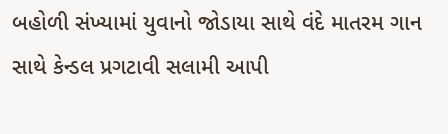બહોળી સંખ્યામાં યુવાનો જોડાયા સાથે વંદે માતરમ ગાન સાથે કેન્ડલ પ્રગટાવી સલામી આપી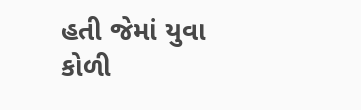હતી જેમાં યુવા કોળી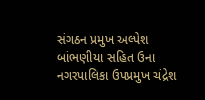સંગઠન પ્રમુખ અલ્પેશ બાંભણીયા સહિત ઉના નગરપાલિકા ઉપપ્રમુખ ચંદ્રેશ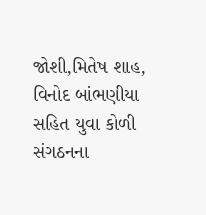જોશી,મિતેષ શાહ, વિનોદ બાંભણીયા સહિત યુવા કોળી સંગઠનના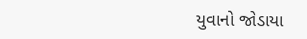યુવાનો જોડાયા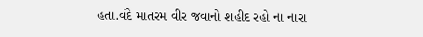હતા.વંદે માતરમ વીર જવાનો શહીદ રહો ના નારા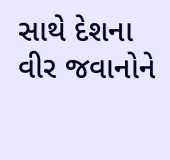સાથે દેશના વીર જવાનોને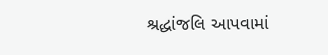શ્રદ્ધાંજલિ આપવામાં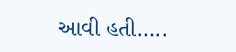આવી હતી…..